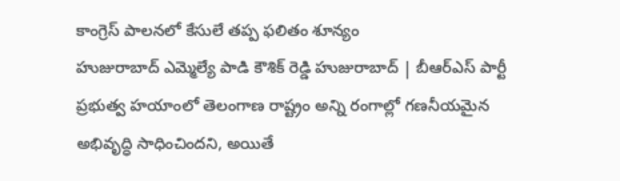కాంగ్రెస్ పాలనలో కేసులే తప్ప ఫలితం శూన్యం
హుజురాబాద్ ఎమ్మెల్యే పాడి కౌశిక్ రెడ్డి హుజురాబాద్ | బీఆర్ఎస్ పార్టీ ప్రభుత్వ హయాంలో తెలంగాణ రాష్ట్రం అన్ని రంగాల్లో గణనీయమైన అభివృద్ధి సాధించిందని, అయితే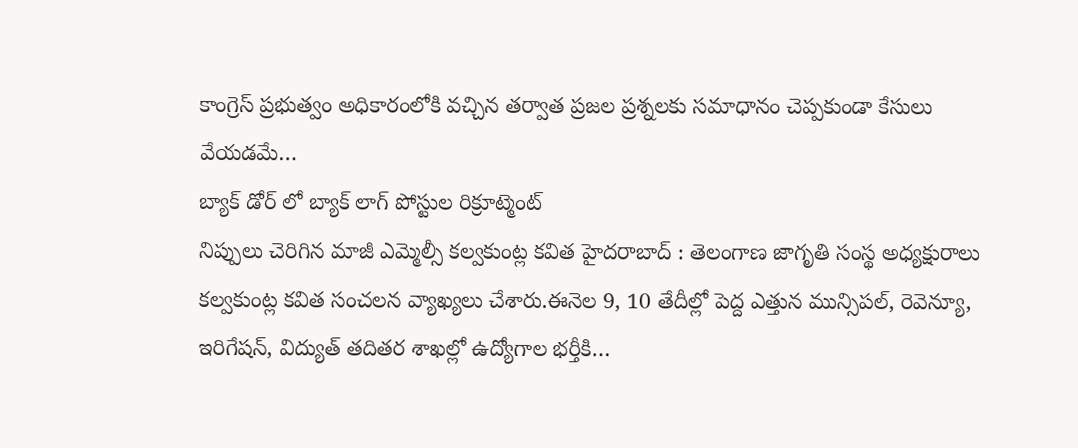కాంగ్రెస్ ప్రభుత్వం అధికారంలోకి వచ్చిన తర్వాత ప్రజల ప్రశ్నలకు సమాధానం చెప్పకుండా కేసులు వేయడమే…
బ్యాక్ డోర్ లో బ్యాక్ లాగ్ పోస్టుల రిక్రూట్మెంట్
నిప్పులు చెరిగిన మాజీ ఎమ్మెల్సీ కల్వకుంట్ల కవిత హైదరాబాద్ : తెలంగాణ జాగృతి సంస్థ అధ్యక్షురాలు కల్వకుంట్ల కవిత సంచలన వ్యాఖ్యలు చేశారు.ఈనెల 9, 10 తేదీల్లో పెద్ద ఎత్తున మున్సిపల్, రెవెన్యూ, ఇరిగేషన్, విద్యుత్ తదితర శాఖల్లో ఉద్యోగాల భర్తీకి…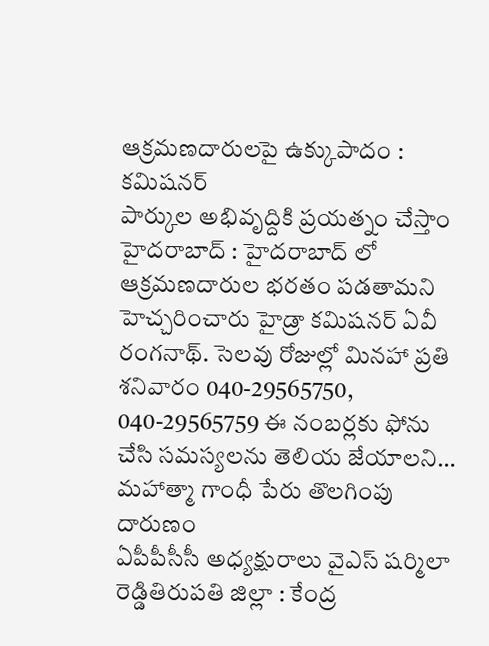ఆక్రమణదారులపై ఉక్కుపాదం : కమిషనర్
పార్కుల అభివృద్దికి ప్రయత్నం చేస్తాం హైదరాబాద్ : హైదరాబాద్ లో ఆక్రమణదారుల భరతం పడతామని హెచ్చరించారు హైడ్రా కమిషనర్ ఏవీ రంగనాథ్. సెలవు రోజుల్లో మినహా ప్రతి శనివారం 040-29565750, 040-29565759 ఈ నంబర్లకు ఫోను చేసి సమస్యలను తెలియ జేయాలని…
మహాత్మా గాంధీ పేరు తొలగింపు దారుణం
ఏపీపీసీసీ అధ్యక్షురాలు వైఎస్ షర్మిలా రెడ్డితిరుపతి జిల్లా : కేంద్ర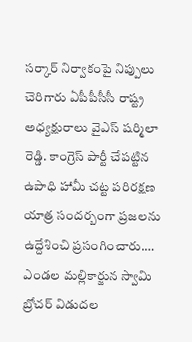సర్కార్ నిర్వాకంపై నిప్పులు చెరిగారు ఏపీపీసీసీ రాష్ట్ర అధ్యక్షురాలు వైఎస్ షర్మిలా రెడ్డి. కాంగ్రెస్ పార్టీ చేపట్టిన ఉపాధి హామీ చట్ట పరిరక్షణ యాత్ర సందర్బంగా ప్రజలను ఉద్దేశించి ప్రసంగించారు.…
ఎండల మల్లికార్జున స్వామి బ్రోచర్ విడుదల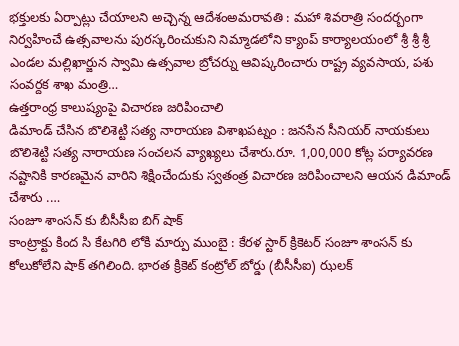భక్తులకు ఏర్పాట్లు చేయాలని అచ్చెన్న ఆదేశంఅమరావతి : మహా శివరాత్రి సందర్బంగా నిర్వహించే ఉత్సవాలను పురస్కరించుకుని నిమ్మాడలోని క్యాంప్ కార్యాలయంలో శ్రీ శ్రీ శ్రీ ఎండల మల్లిఖార్జున స్వామి ఉత్సవాల బ్రోచర్ను ఆవిష్కరించారు రాష్ట్ర వ్యవసాయ, పశు సంవర్దక శాఖ మంత్రి…
ఉత్తరాంధ్ర కాలుష్యంపై విచారణ జరిపించాలి
డిమాండ్ చేసిన బొలిశెట్టి సత్య నారాయణ విశాఖపట్నం : జనసేన సీనియర్ నాయకులు బొలిశెట్టి సత్య నారాయణ సంచలన వ్యాఖ్యలు చేశారు.రూ. 1,00,000 కోట్ల పర్యావరణ నష్టానికి కారణమైన వారిని శిక్షించేందుకు స్వతంత్ర విచారణ జరిపించాలని ఆయన డిమాండ్ చేశారు .…
సంజూ శాంసన్ కు బీసీసీఐ బిగ్ షాక్
కాంట్రాక్టు కింద సి కేటగిరి లోకి మార్పు ముంబై : కేరళ స్టార్ క్రికెటర్ సంజూ శాంసన్ కు కోలుకోలేని షాక్ తగిలింది. భారత క్రికెట్ కంట్రోల్ బోర్డు (బీసీసీఐ) ఝలక్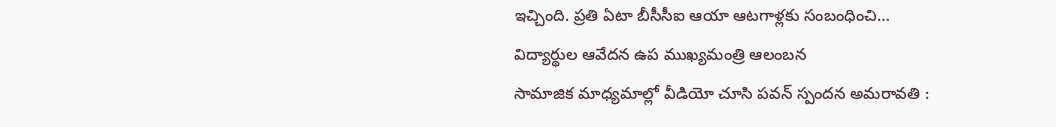ఇచ్చింది. ప్రతి ఏటా బీసీసీఐ ఆయా ఆటగాళ్లకు సంబంధించి…
విద్యార్థుల ఆవేదన ఉప ముఖ్యమంత్రి ఆలంబన
సామాజిక మాధ్యమాల్లో వీడియో చూసి పవన్ స్పందన అమరావతి :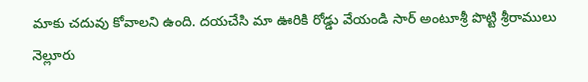మాకు చదువు కోవాలని ఉంది. దయచేసి మా ఊరికి రోడ్డు వేయండి సార్ అంటూశ్రీ పొట్టి శ్రీరాములు నెల్లూరు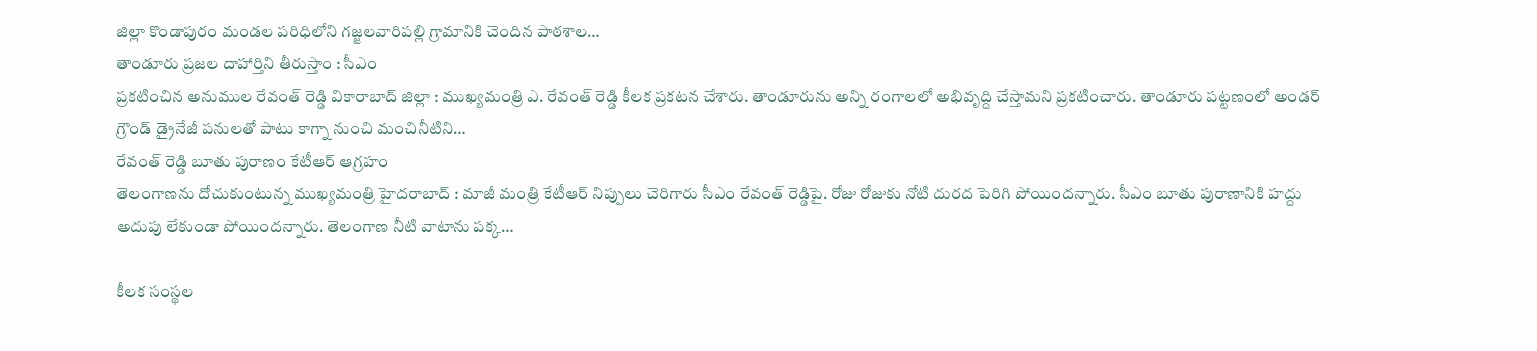జిల్లా కొండాపురం మండల పరిధిలోని గజ్జలవారిపల్లి గ్రామానికి చెందిన పాఠశాల…
తాండూరు ప్రజల దాహార్తిని తీరుస్తాం : సీఎం
ప్రకటించిన అనుముల రేవంత్ రెడ్డి వికారాబాద్ జిల్లా : ముఖ్యమంత్రి ఎ. రేవంత్ రెడ్డి కీలక ప్రకటన చేశారు. తాండూరును అన్ని రంగాలలో అభివృద్ది చేస్తామని ప్రకటించారు. తాండూరు పట్టణంలో అండర్ గ్రౌండ్ డ్రైనేజీ పనులతో పాటు కాగ్నా నుంచి మంచినీటిని…
రేవంత్ రెడ్డి బూతు పురాణం కేటీఆర్ ఆగ్రహం
తెలంగాణను దోచుకుంటున్న ముఖ్యమంత్రి హైదరాబాద్ : మాజీ మంత్రి కేటీఆర్ నిప్పులు చెరిగారు సీఎం రేవంత్ రెడ్డిపై. రోజు రోజుకు నోటి దురద పెరిగి పోయిందన్నారు. సీఎం బూతు పురాణానికి హద్దు అదుపు లేకుండా పోయిందన్నారు. తెలంగాణ నీటి వాటాను పక్క…

కీలక సంస్థల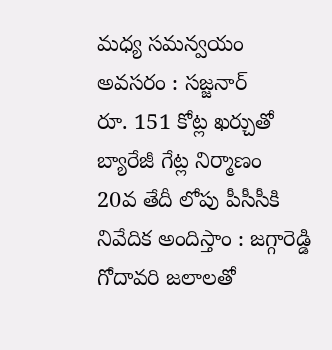మధ్య సమన్వయం అవసరం : సజ్జనార్
రూ. 151 కోట్ల ఖర్చుతో బ్యారేజీ గేట్ల నిర్మాణం
20వ తేదీ లోపు పీసీసీకి నివేదిక అందిస్తాం : జగ్గారెడ్డి
గోదావరి జలాలతో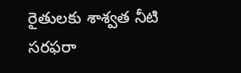రైతులకు శాశ్వత నీటి సరఫరా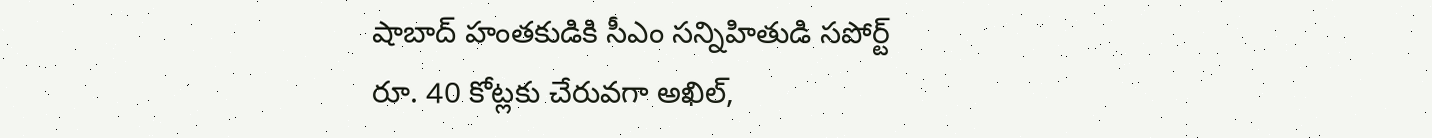షాబాద్ హంతకుడికి సీఎం సన్నిహితుడి సపోర్ట్
రూ. 40 కోట్లకు చేరువగా అఖిల్,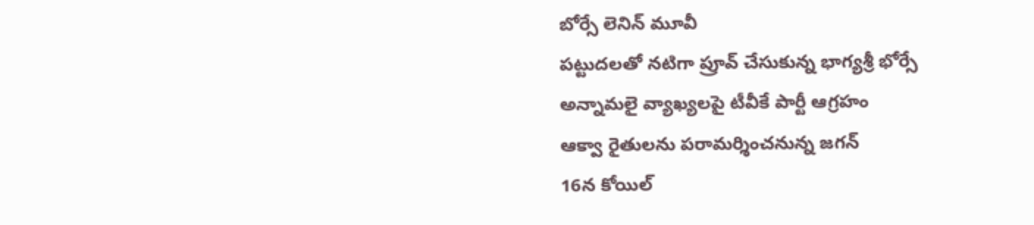బోర్సే లెనిన్ మూవీ
పట్టుదలతో నటిగా ప్రూవ్ చేసుకున్న భాగ్యశ్రీ భోర్సే
అన్నామలై వ్యాఖ్యలపై టీవీకే పార్టీ ఆగ్రహం
ఆక్వా రైతులను పరామర్శించనున్న జగన్
16న కోయిల్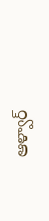ఆళ్వార్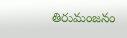తిరుమంజనం